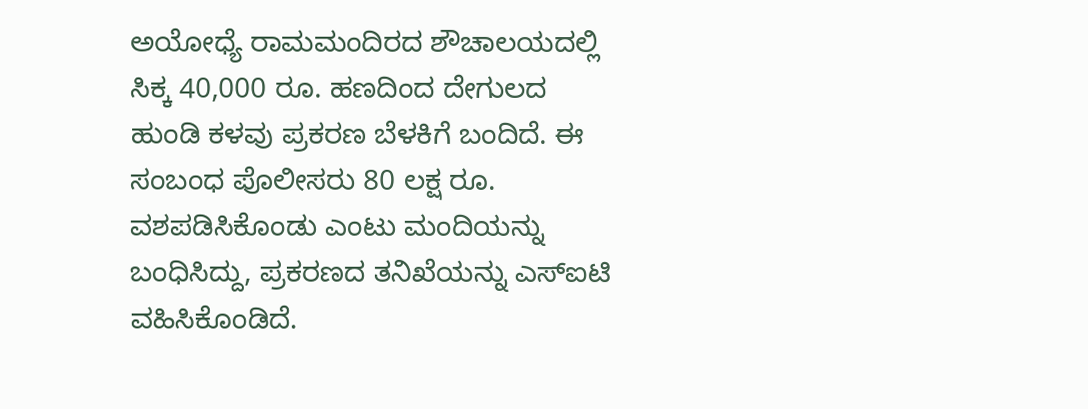ಅಯೋಧ್ಯೆ ರಾಮಮಂದಿರದ ಶೌಚಾಲಯದಲ್ಲಿ ಸಿಕ್ಕ 40,000 ರೂ. ಹಣದಿಂದ ದೇಗುಲದ ಹುಂಡಿ ಕಳವು ಪ್ರಕರಣ ಬೆಳಕಿಗೆ ಬಂದಿದೆ. ಈ ಸಂಬಂಧ ಪೊಲೀಸರು 80 ಲಕ್ಷ ರೂ. ವಶಪಡಿಸಿಕೊಂಡು ಎಂಟು ಮಂದಿಯನ್ನು ಬಂಧಿಸಿದ್ದು, ಪ್ರಕರಣದ ತನಿಖೆಯನ್ನು ಎಸ್‌ಐಟಿ ವಹಿಸಿಕೊಂಡಿದೆ.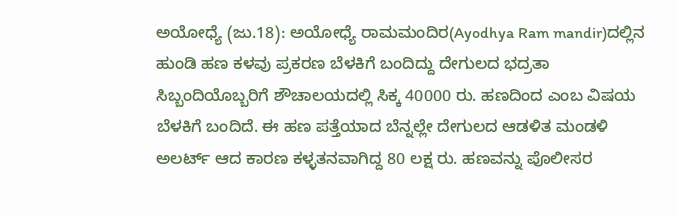ಅಯೋಧ್ಯೆ (ಜು.18): ಅಯೋಧ್ಯೆ ರಾಮಮಂದಿರ(Ayodhya Ram mandir)ದಲ್ಲಿನ ಹುಂಡಿ ಹಣ ಕಳವು ಪ್ರಕರಣ ಬೆಳಕಿಗೆ ಬಂದಿದ್ದು ದೇಗುಲದ ಭದ್ರತಾ ಸಿಬ್ಬಂದಿಯೊಬ್ಬರಿಗೆ ಶೌಚಾಲಯದಲ್ಲಿ ಸಿಕ್ಕ 40000 ರು. ಹಣದಿಂದ ಎಂಬ ವಿಷಯ ಬೆಳಕಿಗೆ ಬಂದಿದೆ. ಈ ಹಣ ಪತ್ತೆಯಾದ ಬೆನ್ನಲ್ಲೇ ದೇಗುಲದ ಆಡಳಿತ ಮಂಡಳಿ ಅಲರ್ಟ್‌ ಆದ ಕಾರಣ ಕಳ್ಳತನವಾಗಿದ್ದ 80 ಲಕ್ಷ ರು. ಹಣವನ್ನು ಪೊಲೀಸರ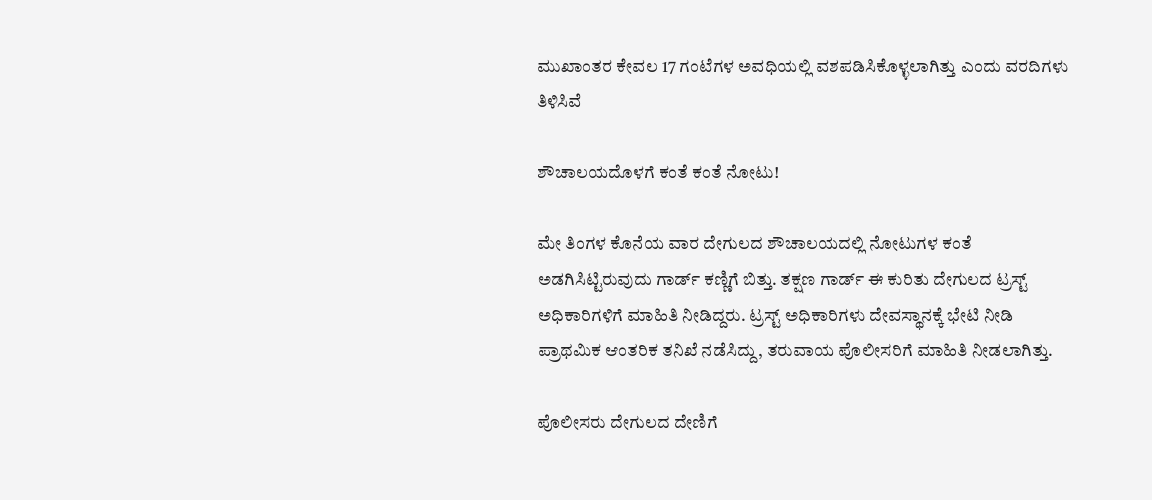ಮುಖಾಂತರ ಕೇವಲ 17 ಗಂಟೆಗಳ ಅವಧಿಯಲ್ಲಿ ವಶಪಡಿಸಿಕೊಳ್ಳಲಾಗಿತ್ತು ಎಂದು ವರದಿಗಳು ತಿಳಿಸಿವೆ

ಶೌಚಾಲಯದೊಳಗೆ ಕಂತೆ ಕಂತೆ ನೋಟು!

ಮೇ ತಿಂಗಳ ಕೊನೆಯ ವಾರ ದೇಗುಲದ ಶೌಚಾಲಯದಲ್ಲಿ ನೋಟುಗಳ ಕಂತೆ ಅಡಗಿಸಿಟ್ಟಿರುವುದು ಗಾರ್ಡ್‌ ಕಣ್ಣಿಗೆ ಬಿತ್ತು. ತಕ್ಷಣ ಗಾರ್ಡ್‌ ಈ ಕುರಿತು ದೇಗುಲದ ಟ್ರಸ್ಟ್‌ ಅಧಿಕಾರಿಗಳಿಗೆ ಮಾಹಿತಿ ನೀಡಿದ್ದರು. ಟ್ರಸ್ಟ್‌ ಅಧಿಕಾರಿಗಳು ದೇವಸ್ಥಾನಕ್ಕೆ ಭೇಟಿ ನೀಡಿ ಪ್ರಾಥಮಿಕ ಆಂತರಿಕ ತನಿಖೆ ನಡೆಸಿದ್ದು, ತರುವಾಯ ಪೊಲೀಸರಿಗೆ ಮಾಹಿತಿ ನೀಡಲಾಗಿತ್ತು.

ಪೊಲೀಸರು ದೇಗುಲದ ದೇಣಿಗೆ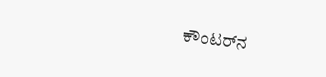ಕೌಂಟರ್‌ನ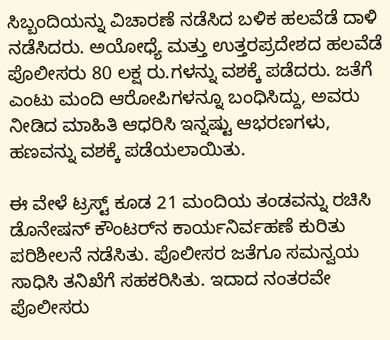ಸಿಬ್ಬಂದಿಯನ್ನು ವಿಚಾರಣೆ ನಡೆಸಿದ ಬಳಿಕ ಹಲವೆಡೆ ದಾ‍‍ಳಿ ನಡೆಸಿದರು. ಅಯೋಧ್ಯೆ ಮತ್ತು ಉತ್ತರಪ್ರದೇಶದ ಹಲವೆಡೆ ಪೊಲೀಸರು 80 ಲಕ್ಷ ರು.ಗಳನ್ನು ವಶಕ್ಕೆ ಪಡೆದರು. ಜತೆಗೆ ಎಂಟು ಮಂದಿ ಆರೋಪಿಗಳನ್ನೂ ಬಂಧಿಸಿದ್ದು, ಅವರು ನೀಡಿದ ಮಾಹಿತಿ ಆಧರಿಸಿ ಇನ್ನಷ್ಟು ಆಭರಣಗಳು, ಹಣವನ್ನು ವಶಕ್ಕೆ ಪಡೆಯಲಾಯಿತು.

ಈ ವೇಳೆ ಟ್ರಸ್ಟ್ ಕೂಡ 21 ಮಂದಿಯ ತಂಡವನ್ನು ರಚಿಸಿ ಡೊನೇಷನ್‌ ಕೌಂಟರ್‌ನ ಕಾರ್ಯನಿರ್ವಹಣೆ ಕುರಿತು ಪರಿಶೀಲನೆ ನಡೆಸಿತು. ಪೊಲೀಸರ ಜತೆಗೂ ಸಮನ್ವಯ ಸಾಧಿಸಿ ತನಿಖೆಗೆ ಸಹಕರಿಸಿತು. ಇದಾದ ನಂತರವೇ ಪೊಲೀಸರು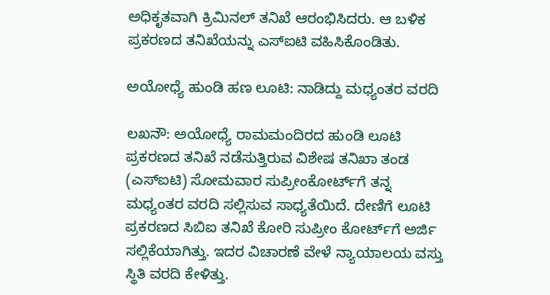ಅಧಿಕೃತವಾಗಿ ಕ್ರಿಮಿನಲ್‌ ತನಿಖೆ ಆರಂಭಿಸಿದರು. ಆ ಬಳಿಕ ಪ್ರಕರಣದ ತನಿಖೆಯನ್ನು ಎಸ್‌ಐಟಿ ವಹಿಸಿಕೊಂಡಿತು.

ಅಯೋಧ್ಯೆ ಹುಂಡಿ ಹಣ ಲೂಟಿ: ನಾಡಿದ್ದು ಮಧ್ಯಂತರ ವರದಿ

ಲಖನೌ: ಅಯೋಧ್ಯೆ ರಾಮಮಂದಿರದ ಹುಂಡಿ ಲೂಟಿ ಪ್ರಕರಣದ ತನಿಖೆ ನಡೆಸುತ್ತಿರುವ ವಿಶೇಷ ತನಿಖಾ ತಂಡ (ಎಸ್‌ಐಟಿ) ಸೋಮವಾರ ಸುಪ್ರೀಂಕೋರ್ಟ್‌ಗೆ ತನ್ನ ಮಧ್ಯಂತರ ವರದಿ ಸಲ್ಲಿಸುವ ಸಾಧ್ಯತೆಯಿದೆ. ದೇಣಿಗೆ ಲೂಟಿ ಪ್ರಕರಣದ ಸಿಬಿಐ ತನಿಖೆ ಕೋರಿ ಸುಪ್ರೀಂ ಕೋರ್ಟ್‌ಗೆ ಅರ್ಜಿ ಸಲ್ಲಿಕೆಯಾಗಿತ್ತು. ಇದರ ವಿಚಾರಣೆ ವೇಳೆ ನ್ಯಾಯಾಲಯ ವಸ್ತು ಸ್ಥಿತಿ ವರದಿ ಕೇಳಿತ್ತು.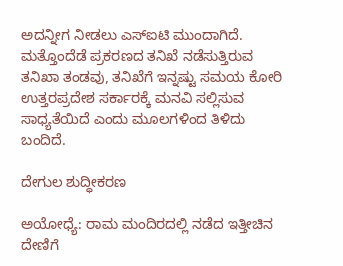ಅದನ್ನೀಗ ನೀಡಲು ಎಸ್‌ಐಟಿ ಮುಂದಾಗಿದೆ. ಮತ್ತೊಂದೆಡೆ ಪ್ರಕರಣದ ತನಿಖೆ ನಡೆಸುತ್ತಿರುವ ತನಿಖಾ ತಂಡವು, ತನಿಖೆಗೆ ಇನ್ನಷ್ಟು ಸಮಯ ಕೋರಿ ಉತ್ತರಪ್ರದೇಶ ಸರ್ಕಾರಕ್ಕೆ ಮನವಿ ಸಲ್ಲಿಸುವ ಸಾಧ್ಯತೆಯಿದೆ ಎಂದು ಮೂಲಗಳಿಂದ ತಿಳಿದು ಬಂದಿದೆ.

ದೇಗುಲ ಶುದ್ಧೀಕರಣ

ಅಯೋಧ್ಯೆ: ರಾಮ ಮಂದಿರದಲ್ಲಿ ನಡೆದ ಇತ್ತೀಚಿನ ದೇಣಿಗೆ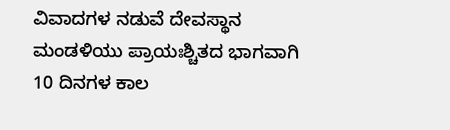ವಿವಾದಗಳ ನಡುವೆ ದೇವಸ್ಥಾನ ಮಂಡಳಿಯು ಪ್ರಾಯಃಶ್ಚಿತದ ಭಾಗವಾಗಿ 10 ದಿನಗಳ ಕಾಲ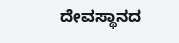ದೇವಸ್ಥಾನದ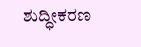ಶುದ್ಧೀಕರಣ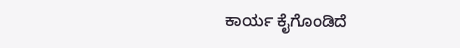ಕಾರ್ಯ ಕೈಗೊಂಡಿದೆ